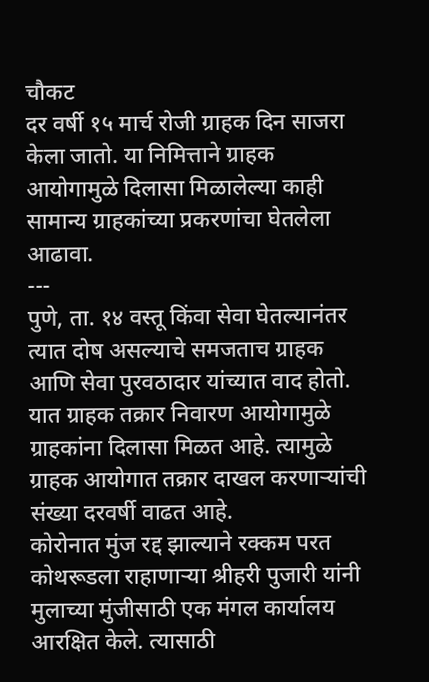चौकट
दर वर्षी १५ मार्च रोजी ग्राहक दिन साजरा केला जातो. या निमित्ताने ग्राहक आयोगामुळे दिलासा मिळालेल्या काही सामान्य ग्राहकांच्या प्रकरणांचा घेतलेला आढावा.
---
पुणे, ता. १४ वस्तू किंवा सेवा घेतल्यानंतर त्यात दोष असल्याचे समजताच ग्राहक आणि सेवा पुरवठादार यांच्यात वाद होतो. यात ग्राहक तक्रार निवारण आयोगामुळे ग्राहकांना दिलासा मिळत आहे. त्यामुळे ग्राहक आयोगात तक्रार दाखल करणाऱ्यांची संख्या दरवर्षी वाढत आहे.
कोरोनात मुंज रद्द झाल्याने रक्कम परत
कोथरूडला राहाणाऱ्या श्रीहरी पुजारी यांनी मुलाच्या मुंजीसाठी एक मंगल कार्यालय आरक्षित केले. त्यासाठी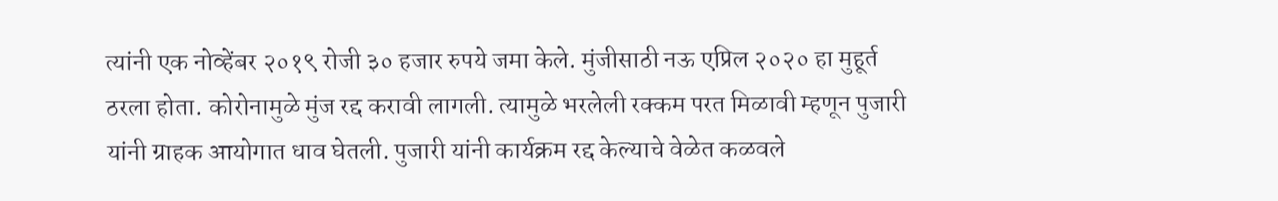त्यांनी एक नोव्हेंबर २०१९ रोजी ३० हजार रुपये जमा केले. मुंजीसाठी नऊ एप्रिल २०२० हा मुहूर्त ठरला होता. कोरोनामुळे मुंज रद्द करावी लागली. त्यामुळे भरलेली रक्कम परत मिळावी म्हणून पुजारी यांनी ग्राहक आयोगात धाव घेतली. पुजारी यांनी कार्यक्रम रद्द केल्याचे वेळेत कळवले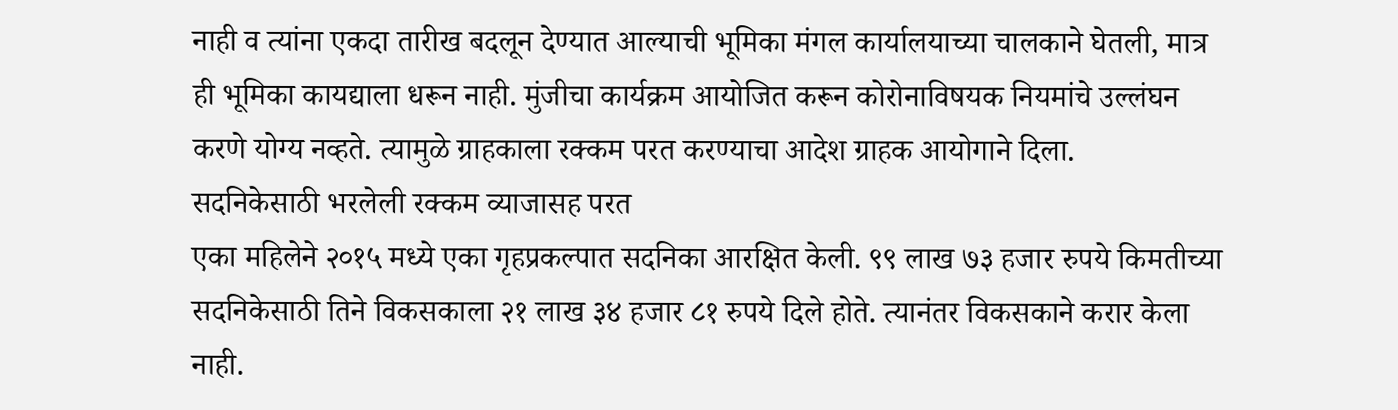नाही व त्यांना एकदा तारीख बदलून देण्यात आल्याची भूमिका मंगल कार्यालयाच्या चालकाने घेतली, मात्र ही भूमिका कायद्याला धरून नाही. मुंजीचा कार्यक्रम आयोजित करून कोरोनाविषयक नियमांचे उल्लंघन करणे योग्य नव्हते. त्यामुळे ग्राहकाला रक्कम परत करण्याचा आदेश ग्राहक आयोगाने दिला.
सदनिकेसाठी भरलेली रक्कम व्याजासह परत
एका महिलेने २०१५ मध्ये एका गृहप्रकल्पात सदनिका आरक्षित केली. ९९ लाख ७३ हजार रुपये किमतीच्या सदनिकेसाठी तिने विकसकाला २१ लाख ३४ हजार ८१ रुपये दिले होते. त्यानंतर विकसकाने करार केला नाही.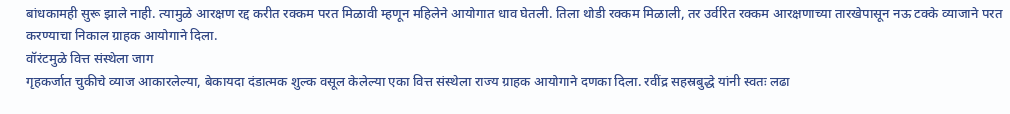बांधकामही सुरू झाले नाही. त्यामुळे आरक्षण रद्द करीत रक्कम परत मिळावी म्हणून महिलेने आयोगात धाव घेतली. तिला थोडी रक्कम मिळाली, तर उर्वरित रक्कम आरक्षणाच्या तारखेपासून नऊ टक्के व्याजाने परत करण्याचा निकाल ग्राहक आयोगाने दिला.
वॉरंटमुळे वित्त संस्थेला जाग
गृहकर्जात चुकीचे व्याज आकारलेल्या, बेकायदा दंडात्मक शुल्क वसूल केलेल्या एका वित्त संस्थेला राज्य ग्राहक आयोगाने दणका दिला. रवींद्र सहस्रबुद्धे यांनी स्वतः लढा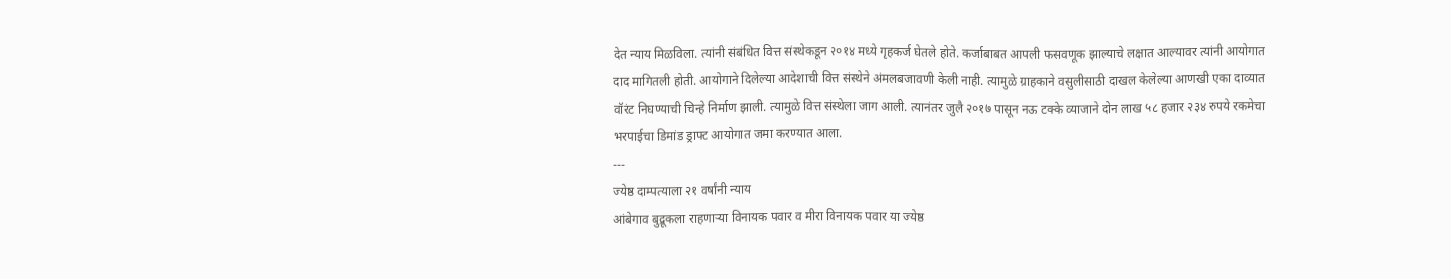देत न्याय मिळविला. त्यांनी संबंधित वित्त संस्थेकडून २०१४ मध्ये गृहकर्ज घेतले होते. कर्जाबाबत आपली फसवणूक झाल्याचे लक्षात आल्यावर त्यांनी आयोगात दाद मागितली होती. आयोगाने दिलेल्या आदेशाची वित्त संस्थेने अंमलबजावणी केली नाही. त्यामुळे ग्राहकाने वसुलीसाठी दाखल केलेल्या आणखी एका दाव्यात वॉरंट निघण्याची चिन्हे निर्माण झाली. त्यामुळे वित्त संस्थेला जाग आली. त्यानंतर जुलै २०१७ पासून नऊ टक्के व्याजाने दोन लाख ५८ हजार २३४ रुपये रकमेचा भरपाईचा डिमांड ड्राफ्ट आयोगात जमा करण्यात आला.
---
ज्येष्ठ दाम्पत्याला २१ वर्षांनी न्याय
आंबेगाव बुद्रूकला राहणाऱ्या विनायक पवार व मीरा विनायक पवार या ज्येष्ठ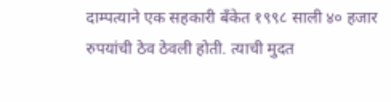दाम्पत्याने एक सहकारी बँकेत १९९८ साली ४० हजार रुपयांची ठेव ठेवली होती. त्याची मुदत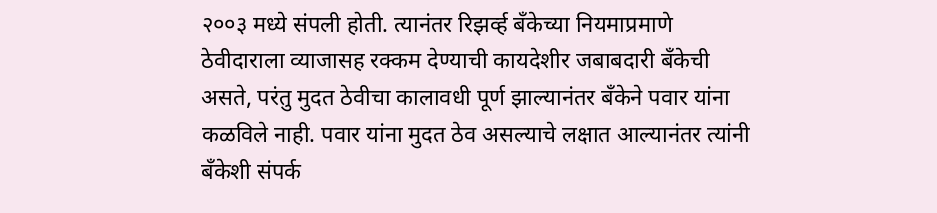२००३ मध्ये संपली होती. त्यानंतर रिझर्व्ह बँकेच्या नियमाप्रमाणे ठेवीदाराला व्याजासह रक्कम देण्याची कायदेशीर जबाबदारी बँकेची असते, परंतु मुदत ठेवीचा कालावधी पूर्ण झाल्यानंतर बँकेने पवार यांना कळविले नाही. पवार यांना मुदत ठेव असल्याचे लक्षात आल्यानंतर त्यांनी बँकेशी संपर्क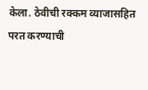केला. ठेवीची रक्कम व्याजासहित परत करण्याची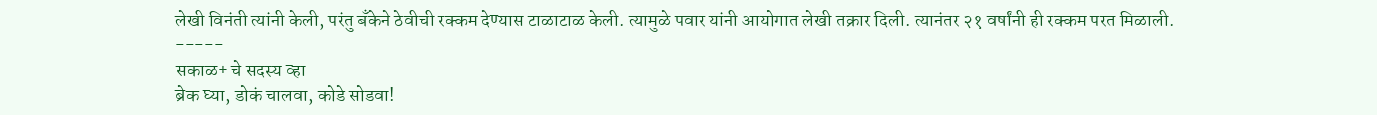लेखी विनंती त्यांनी केली, परंतु बॅंकेने ठेवीची रक्कम देण्यास टाळाटाळ केली. त्यामुळे पवार यांनी आयोगात लेखी तक्रार दिली. त्यानंतर २१ वर्षांनी ही रक्कम परत मिळाली.
-----
सकाळ+ चे सदस्य व्हा
ब्रेक घ्या, डोकं चालवा, कोडे सोडवा!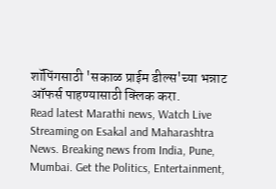शॉपिंगसाठी 'सकाळ प्राईम डील्स'च्या भन्नाट ऑफर्स पाहण्यासाठी क्लिक करा.
Read latest Marathi news, Watch Live Streaming on Esakal and Maharashtra News. Breaking news from India, Pune, Mumbai. Get the Politics, Entertainment,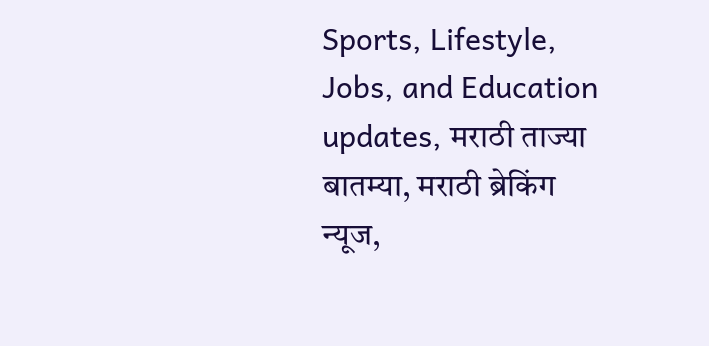Sports, Lifestyle, Jobs, and Education updates, मराठी ताज्या बातम्या, मराठी ब्रेकिंग न्यूज,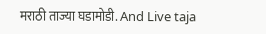मराठी ताज्या घडामोडी. And Live taja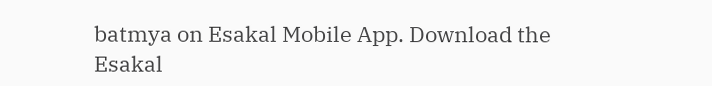batmya on Esakal Mobile App. Download the Esakal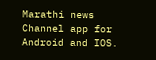Marathi news Channel app for Android and IOS.